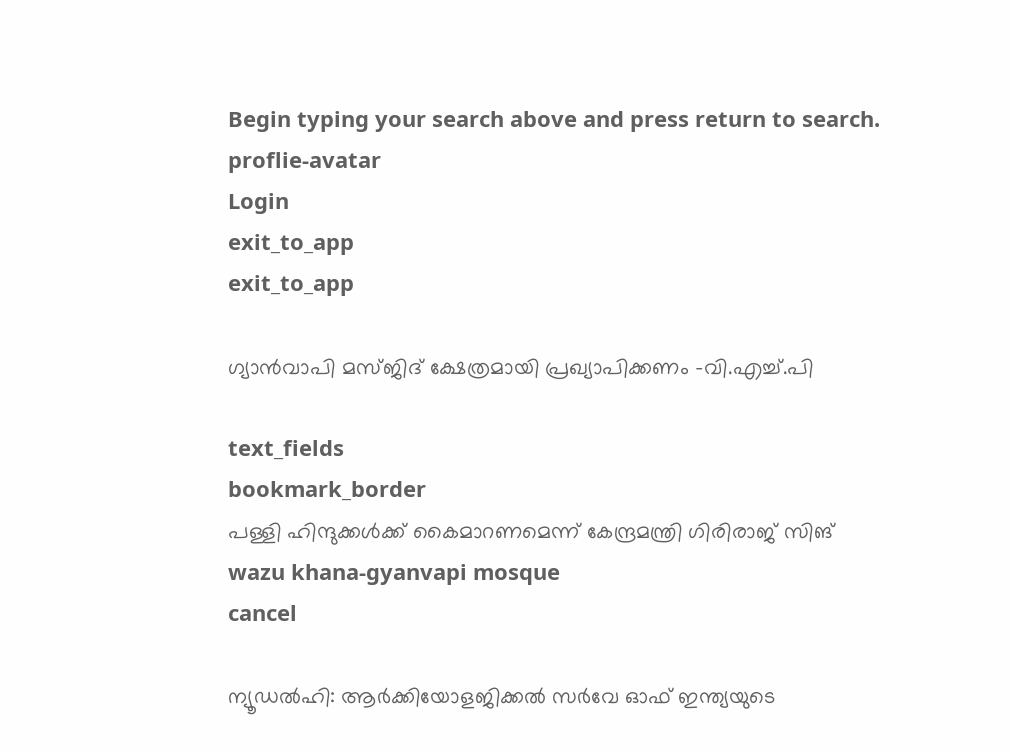Begin typing your search above and press return to search.
proflie-avatar
Login
exit_to_app
exit_to_app

ഗ്യാൻവാപി മസ്ജിദ് ക്ഷേത്രമായി പ്രഖ്യാപിക്കണം -വി.എച്ച്.പി

text_fields
bookmark_border
പള്ളി ഹിന്ദുക്കൾക്ക് കൈമാറണമെന്ന് കേന്ദ്രമന്ത്രി ഗിരിരാജ് സിങ്
wazu khana-gyanvapi mosque
cancel

ന്യൂഡൽഹി: ആർക്കിയോളജിക്കൽ സർവേ ഓഫ് ഇന്ത്യയുടെ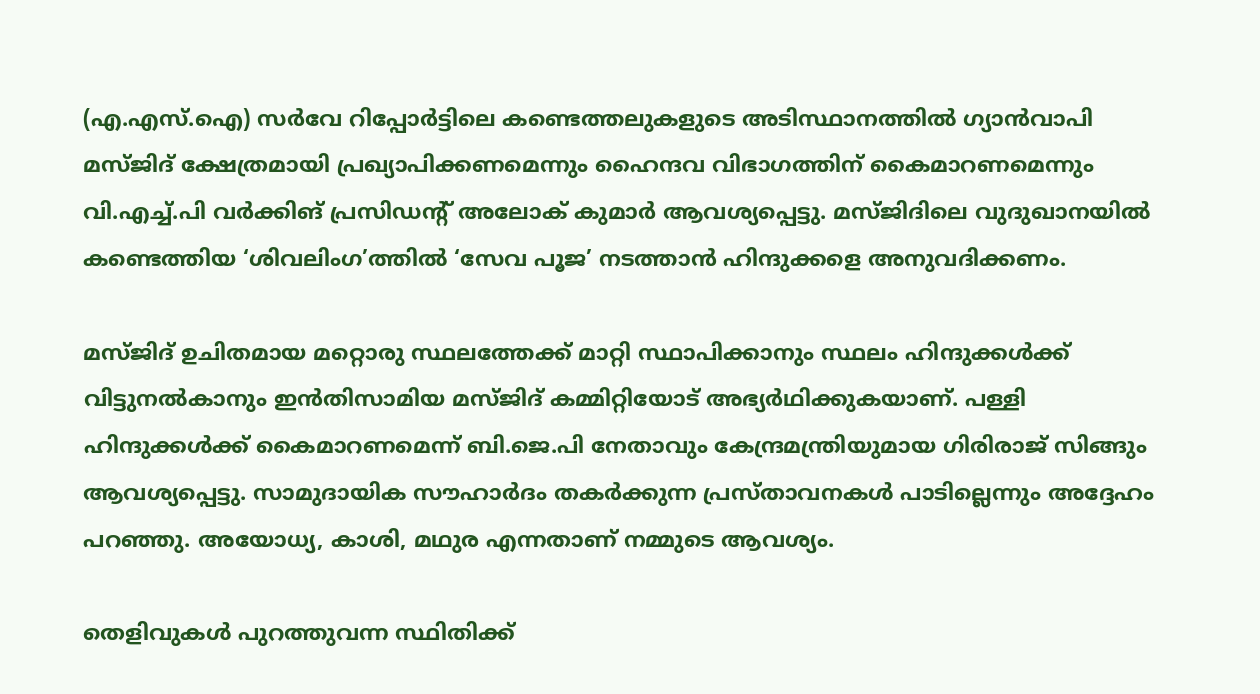(എ.എസ്.ഐ) സർവേ റിപ്പോർട്ടിലെ കണ്ടെത്തലുകളുടെ അടിസ്ഥാനത്തിൽ ഗ്യാൻവാപി മസ്ജിദ് ക്ഷേത്രമായി പ്രഖ്യാപിക്കണമെന്നും ഹൈന്ദവ വിഭാഗത്തിന് കൈമാറണമെന്നും വി.എച്ച്.പി വർക്കിങ് പ്രസിഡന്റ് അലോക് കുമാർ ആവശ്യപ്പെട്ടു. മസ്ജിദിലെ വുദുഖാനയിൽ കണ്ടെത്തിയ ‘ശിവലിംഗ’ത്തിൽ ‘സേവ പൂജ’ നടത്താൻ ഹിന്ദുക്കളെ അനുവദിക്കണം.

മസ്ജിദ് ഉചിതമായ മറ്റൊരു സ്ഥലത്തേക്ക് മാറ്റി സ്ഥാപിക്കാനും സ്ഥലം ഹിന്ദുക്കൾക്ക് വിട്ടുനൽകാനും ഇൻതിസാമിയ മസ്ജിദ് കമ്മിറ്റിയോട് അഭ്യർഥിക്കുകയാണ്. പള്ളി ഹിന്ദുക്കൾക്ക് കൈമാറണമെന്ന് ബി.ജെ.പി നേതാവും കേന്ദ്രമന്ത്രിയുമായ ഗിരിരാജ് സിങ്ങും ആവശ്യപ്പെട്ടു. സാമുദായിക സൗഹാർദം തകർക്കുന്ന പ്രസ്താവനകൾ പാടില്ലെന്നും അദ്ദേഹം പറഞ്ഞു. അയോധ്യ, കാശി, മഥുര എന്നതാണ് നമ്മുടെ ആവശ്യം.

തെളിവുകൾ പുറത്തുവന്ന സ്ഥിതിക്ക്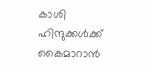കാശി ഹിന്ദുക്കൾക്ക് കൈമാറാൻ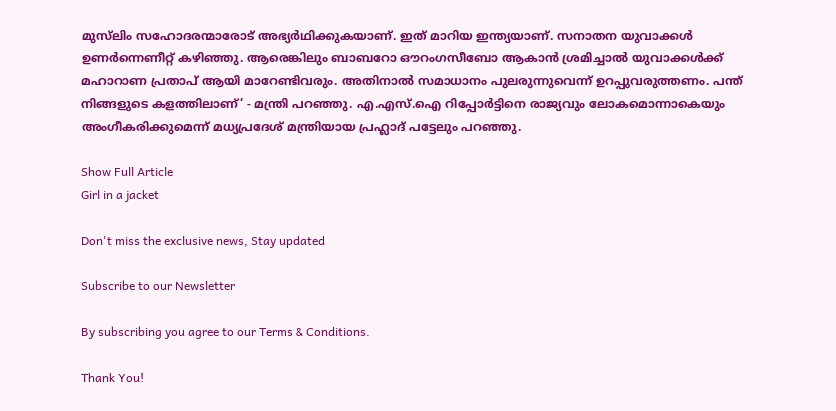മുസ്‍ലിം സഹോദരന്മാരോട് അഭ്യർഥിക്കുകയാണ്. ഇത് മാറിയ ഇന്ത്യയാണ്. സനാതന യുവാക്കൾ ഉണർന്നെണീറ്റ് കഴിഞ്ഞു. ആരെങ്കിലും ബാബറോ ഔറംഗസീബോ ആകാൻ ശ്രമിച്ചാൽ യുവാക്കൾക്ക് മഹാറാണ പ്രതാപ് ആയി മാറേണ്ടിവരും. അതിനാൽ സമാധാനം പുലരുന്നുവെന്ന് ഉറപ്പുവരുത്തണം. പന്ത് നിങ്ങളുടെ കളത്തിലാണ്’ - മന്ത്രി പറഞ്ഞു. എ.എസ്.ഐ റിപ്പോർട്ടിനെ രാജ്യവും ലോകമൊന്നാകെയും അംഗീകരിക്കുമെന്ന് മധ്യപ്രദേശ് മന്ത്രിയായ പ്രഹ്ലാദ് പട്ടേലും പറഞ്ഞു.

Show Full Article
Girl in a jacket

Don't miss the exclusive news, Stay updated

Subscribe to our Newsletter

By subscribing you agree to our Terms & Conditions.

Thank You!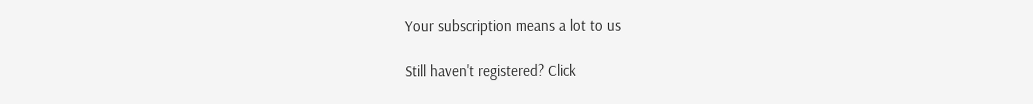Your subscription means a lot to us

Still haven't registered? Click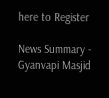here to Register

News Summary - Gyanvapi Masjid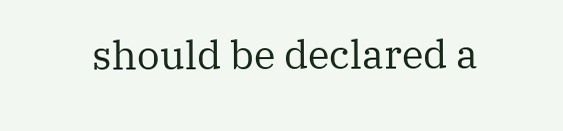should be declared a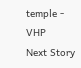temple - VHP
Next Story